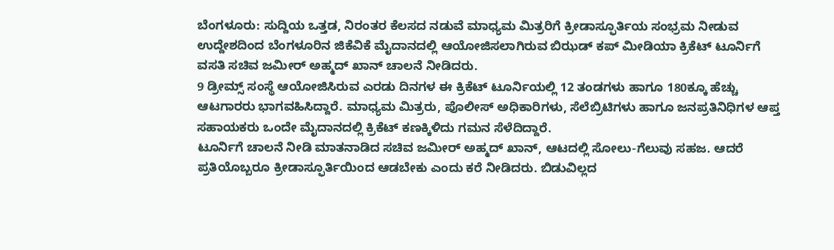ಬೆಂಗಳೂರು: ಸುದ್ದಿಯ ಒತ್ತಡ, ನಿರಂತರ ಕೆಲಸದ ನಡುವೆ ಮಾಧ್ಯಮ ಮಿತ್ರರಿಗೆ ಕ್ರೀಡಾಸ್ಫೂರ್ತಿಯ ಸಂಭ್ರಮ ನೀಡುವ ಉದ್ದೇಶದಿಂದ ಬೆಂಗಳೂರಿನ ಜಿಕೆವಿಕೆ ಮೈದಾನದಲ್ಲಿ ಆಯೋಜಿಸಲಾಗಿರುವ ಬಿಝಡ್ ಕಪ್ ಮೀಡಿಯಾ ಕ್ರಿಕೆಟ್ ಟೂರ್ನಿಗೆ ವಸತಿ ಸಚಿವ ಜಮೀರ್ ಅಹ್ಮದ್ ಖಾನ್ ಚಾಲನೆ ನೀಡಿದರು.
9 ಡ್ರೀಮ್ಸ್ ಸಂಸ್ಥೆ ಆಯೋಜಿಸಿರುವ ಎರಡು ದಿನಗಳ ಈ ಕ್ರಿಕೆಟ್ ಟೂರ್ನಿಯಲ್ಲಿ 12 ತಂಡಗಳು ಹಾಗೂ 180ಕ್ಕೂ ಹೆಚ್ಚು ಆಟಗಾರರು ಭಾಗವಹಿಸಿದ್ದಾರೆ. ಮಾಧ್ಯಮ ಮಿತ್ರರು, ಪೊಲೀಸ್ ಅಧಿಕಾರಿಗಳು, ಸೆಲೆಬ್ರಿಟಿಗಳು ಹಾಗೂ ಜನಪ್ರತಿನಿಧಿಗಳ ಆಪ್ತ ಸಹಾಯಕರು ಒಂದೇ ಮೈದಾನದಲ್ಲಿ ಕ್ರಿಕೆಟ್ ಕಣಕ್ಕಿಳಿದು ಗಮನ ಸೆಳೆದಿದ್ದಾರೆ.
ಟೂರ್ನಿಗೆ ಚಾಲನೆ ನೀಡಿ ಮಾತನಾಡಿದ ಸಚಿವ ಜಮೀರ್ ಅಹ್ಮದ್ ಖಾನ್, ಆಟದಲ್ಲಿ ಸೋಲು-ಗೆಲುವು ಸಹಜ. ಆದರೆ ಪ್ರತಿಯೊಬ್ಬರೂ ಕ್ರೀಡಾಸ್ಫೂರ್ತಿಯಿಂದ ಆಡಬೇಕು ಎಂದು ಕರೆ ನೀಡಿದರು. ಬಿಡುವಿಲ್ಲದ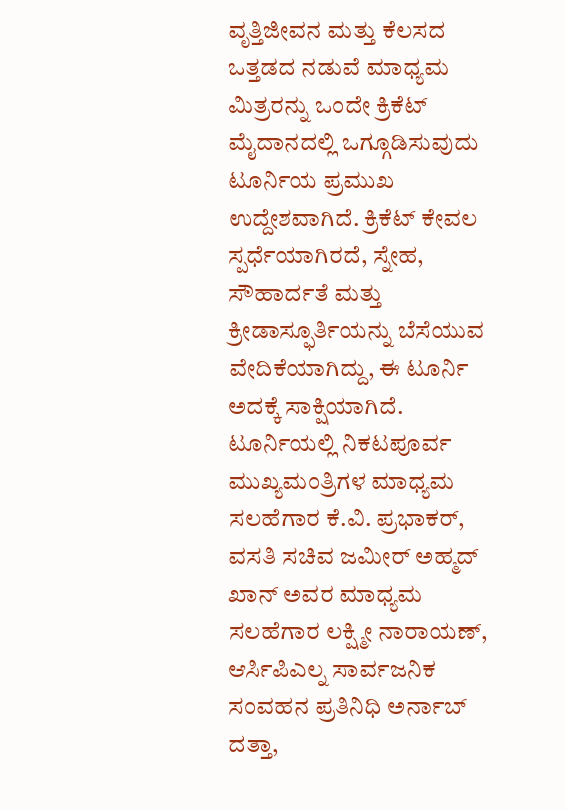ವೃತ್ತಿಜೀವನ ಮತ್ತು ಕೆಲಸದ ಒತ್ತಡದ ನಡುವೆ ಮಾಧ್ಯಮ ಮಿತ್ರರನ್ನು ಒಂದೇ ಕ್ರಿಕೆಟ್ ಮೈದಾನದಲ್ಲಿ ಒಗ್ಗೂಡಿಸುವುದು ಟೂರ್ನಿಯ ಪ್ರಮುಖ ಉದ್ದೇಶವಾಗಿದೆ. ಕ್ರಿಕೆಟ್ ಕೇವಲ ಸ್ಪರ್ಧೆಯಾಗಿರದೆ, ಸ್ನೇಹ, ಸೌಹಾರ್ದತೆ ಮತ್ತು ಕ್ರೀಡಾಸ್ಫೂರ್ತಿಯನ್ನು ಬೆಸೆಯುವ ವೇದಿಕೆಯಾಗಿದ್ದು, ಈ ಟೂರ್ನಿ ಅದಕ್ಕೆ ಸಾಕ್ಷಿಯಾಗಿದೆ.
ಟೂರ್ನಿಯಲ್ಲಿ ನಿಕಟಪೂರ್ವ ಮುಖ್ಯಮಂತ್ರಿಗಳ ಮಾಧ್ಯಮ ಸಲಹೆಗಾರ ಕೆ.ವಿ. ಪ್ರಭಾಕರ್, ವಸತಿ ಸಚಿವ ಜಮೀರ್ ಅಹ್ಮದ್ ಖಾನ್ ಅವರ ಮಾಧ್ಯಮ ಸಲಹೆಗಾರ ಲಕ್ಷ್ಮೀ ನಾರಾಯಣ್, ಆರ್ಸಿಪಿಎಲ್ನ ಸಾರ್ವಜನಿಕ ಸಂವಹನ ಪ್ರತಿನಿಧಿ ಅರ್ನಾಬ್ ದತ್ತಾ,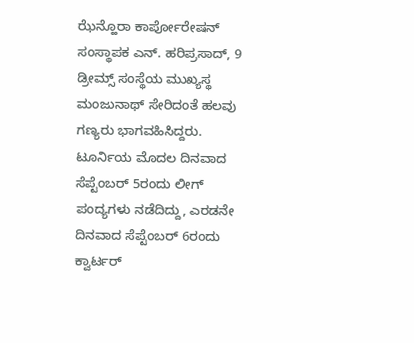ಝೆನ್ಹೊರಾ ಕಾರ್ಪೋರೇಷನ್ ಸಂಸ್ಥಾಪಕ ಎನ್. ಹರಿಪ್ರಸಾದ್, 9 ಡ್ರೀಮ್ಸ್ ಸಂಸ್ಥೆಯ ಮುಖ್ಯಸ್ಥ ಮಂಜುನಾಥ್ ಸೇರಿದಂತೆ ಹಲವು ಗಣ್ಯರು ಭಾಗವಹಿಸಿದ್ದರು.
ಟೂರ್ನಿಯ ಮೊದಲ ದಿನವಾದ ಸೆಪ್ಟೆಂಬರ್ 5ರಂದು ಲೀಗ್ ಪಂದ್ಯಗಳು ನಡೆದಿದ್ದು, ಎರಡನೇ ದಿನವಾದ ಸೆಪ್ಟೆಂಬರ್ 6ರಂದು ಕ್ವಾರ್ಟರ್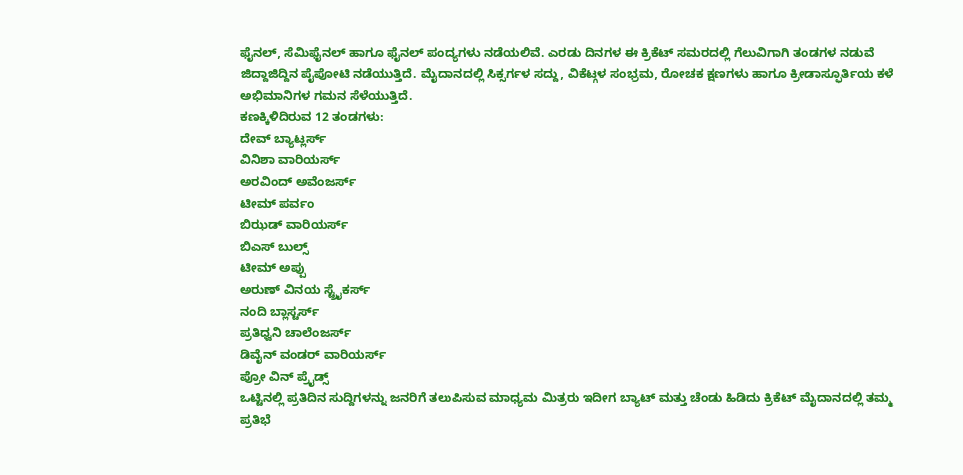ಫೈನಲ್, ಸೆಮಿಫೈನಲ್ ಹಾಗೂ ಫೈನಲ್ ಪಂದ್ಯಗಳು ನಡೆಯಲಿವೆ. ಎರಡು ದಿನಗಳ ಈ ಕ್ರಿಕೆಟ್ ಸಮರದಲ್ಲಿ ಗೆಲುವಿಗಾಗಿ ತಂಡಗಳ ನಡುವೆ ಜಿದ್ದಾಜಿದ್ದಿನ ಪೈಪೋಟಿ ನಡೆಯುತ್ತಿದೆ. ಮೈದಾನದಲ್ಲಿ ಸಿಕ್ಸರ್ಗಳ ಸದ್ದು, ವಿಕೆಟ್ಗಳ ಸಂಭ್ರಮ, ರೋಚಕ ಕ್ಷಣಗಳು ಹಾಗೂ ಕ್ರೀಡಾಸ್ಫೂರ್ತಿಯ ಕಳೆ ಅಭಿಮಾನಿಗಳ ಗಮನ ಸೆಳೆಯುತ್ತಿದೆ.
ಕಣಕ್ಕಿಳಿದಿರುವ 12 ತಂಡಗಳು:
ದೇವ್ ಬ್ಯಾಟ್ಲರ್ಸ್
ವಿನಿಶಾ ವಾರಿಯರ್ಸ್
ಅರವಿಂದ್ ಅವೆಂಜರ್ಸ್
ಟೀಮ್ ಪರ್ವಂ
ಬಿಝಡ್ ವಾರಿಯರ್ಸ್
ಬಿಎಸ್ ಬುಲ್ಸ್
ಟೀಮ್ ಅಪ್ಪು
ಅರುಣ್ ವಿನಯ ಸ್ಟ್ರೈಕರ್ಸ್
ನಂದಿ ಬ್ಲಾಸ್ಟರ್ಸ್
ಪ್ರತಿಧ್ವನಿ ಚಾಲೆಂಜರ್ಸ್
ಡಿವೈನ್ ವಂಡರ್ ವಾರಿಯರ್ಸ್
ಪ್ರೋ ವಿನ್ ಪ್ರೈಡ್ಸ್
ಒಟ್ಟಿನಲ್ಲಿ ಪ್ರತಿದಿನ ಸುದ್ದಿಗಳನ್ನು ಜನರಿಗೆ ತಲುಪಿಸುವ ಮಾಧ್ಯಮ ಮಿತ್ರರು ಇದೀಗ ಬ್ಯಾಟ್ ಮತ್ತು ಚೆಂಡು ಹಿಡಿದು ಕ್ರಿಕೆಟ್ ಮೈದಾನದಲ್ಲಿ ತಮ್ಮ ಪ್ರತಿಭೆ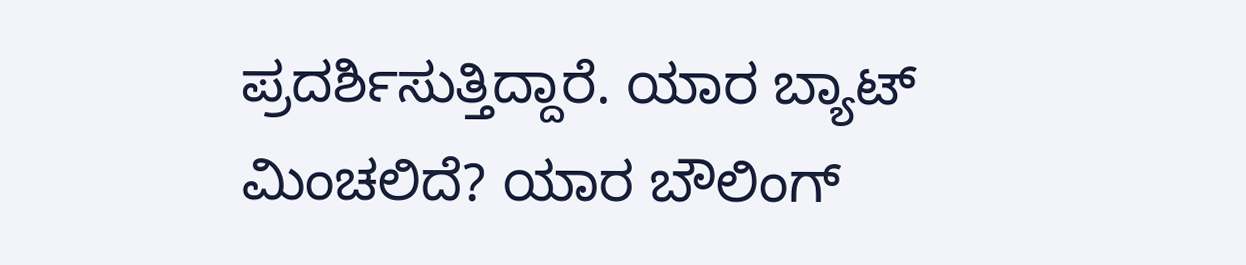ಪ್ರದರ್ಶಿಸುತ್ತಿದ್ದಾರೆ. ಯಾರ ಬ್ಯಾಟ್ ಮಿಂಚಲಿದೆ? ಯಾರ ಬೌಲಿಂಗ್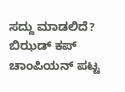ಸದ್ದು ಮಾಡಲಿದೆ? ಬಿಝಡ್ ಕಪ್ ಚಾಂಪಿಯನ್ ಪಟ್ಟ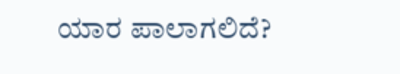ಯಾರ ಪಾಲಾಗಲಿದೆ?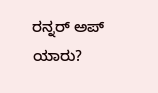ರನ್ನರ್ ಅಪ್ ಯಾರು?